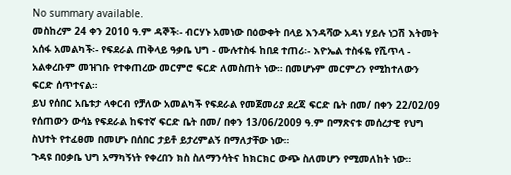No summary available.
መስከረም 24 ቀን 2010 ዓ.ም ዳኞች፡- ብርሃኑ አመነው በዕውቀት በላይ እንዳሻው አዳነ ሃይሉ ነጋሽ እትመት አሰፋ አመልካች፡- የፍደራል ጠቅላይ ዓቃቤ ህግ - ሙሉተስፋ ከበደ ተጠሪ፡- እዮኤል ተስፋዬ የሺጥላ - አልቀረቡም መዝገቡ የተቀጠረው መርምሮ ፍርድ ለመስጠት ነው። በመሆኑም መርምረን የሚከተለውን ፍርድ ሰጥተናል።
ይህ የሰበር አቤቱታ ላቀርብ የቻለው አመልካች የፍደራል የመጀመሪያ ደረጃ ፍርድ ቤት በመ/ በቀን 22/02/09 የሰጠውን ውሳኔ የፍደራል ከፍተኛ ፍርድ ቤት በመ/ በቀን 13/06/2009 ዓ.ም በማጽናቱ መሰረታዊ የህግ ስህተት የተፈፀመ በመሆኑ በሰበር ታይቶ ይታረምልኝ በማለታቸው ነው።
ጉዳዩ በዐቃቤ ህግ አማካኝነት የቀረበን ክስ ስለማንሳትና ከክርክር ውጭ ስለመሆን የሚመለከት ነው።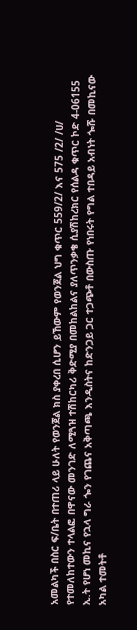አመልካች በስር ፍ/ቤት በተጠሪ ላይ ሁለት የወንጀል ክስ ያቀረበ ሲሆን ይኸውም የወንጀል ህግ ቁጥር 559/2/ እና 575 /2/ /ሀ/ የተመለከተውን ተላልፎ በዋናው መንገድ ለሚጓዝ ተሽከርካሪ ቅድሚያ በመከልከልና ያለጥንቃቄ ሲያሽከረክር የሰልዳ ቁጥር ኮድ 4-06155 ኢ.ት የሆነ መኪና የኋላ ግራ ጐን የገጨና አቅጣጫ እንዲስትና ከድንጋይ ጋር ተጋጭቶ በውስጡ የነበሩት የግል ተበዳይ አብነት ጐሹ በመኪናው አካል ተመትቶ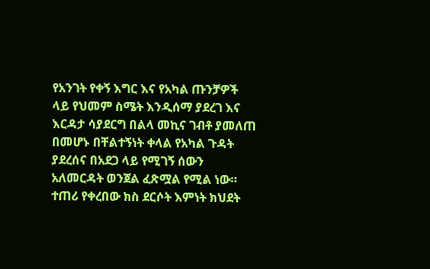የአንገት የቀኝ እግር እና የአካል ጡንቻዎች ላይ የህመም ስሜት እንዲሰማ ያደረገ እና እርዳታ ሳያደርግ በልላ መኪና ገብቶ ያመለጠ በመሆኑ በቸልተኝነት ቀላል የአካል ጉዳት ያደረሰና በአደጋ ላይ የሚገኝ ሰውን አለመርዳት ወንጀል ፈጽሟል የሚል ነው።
ተጠሪ የቀረበው ክስ ደርሶት እምነት ክህደት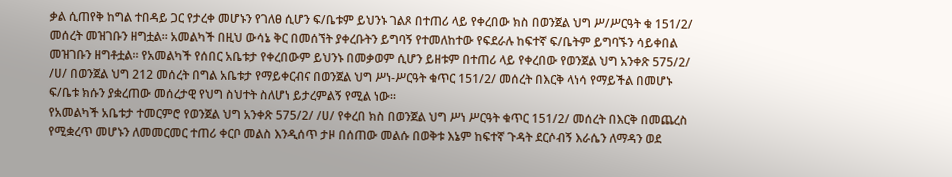ቃል ሲጠየቅ ከግል ተበዳይ ጋር የታረቀ መሆኑን የገለፀ ሲሆን ፍ/ቤቱም ይህንኑ ገልጾ በተጠሪ ላይ የቀረበው ክስ በወንጀል ህግ ሥ/ሥርዓት ቁ 151/2/ መሰረት መዝገቡን ዘግቷል። አመልካች በዚህ ውሳኔ ቅር በመሰኘት ያቀረቡትን ይግባኝ የተመለከተው የፍደራሉ ከፍተኛ ፍ/ቤትም ይግባኙን ሳይቀበል መዝገቡን ዘግቶቷል። የአመልካች የሰበር አቤቱታ የቀረበውም ይህንኑ በመቃወም ሲሆን ይዘቱም በተጠሪ ላይ የቀረበው የወንጀል ህግ አንቀጽ 575/2/ /ሀ/ በወንጀል ህግ 212 መሰረት በግል አቤቱታ የማይቀርብና በወንጀል ህግ ሥነ-ሥርዓት ቁጥር 151/2/ መሰረት በእርቅ ላነሳ የማይችል በመሆኑ ፍ/ቤቱ ክሱን ያቋረጠው መሰረታዊ የህግ ስህተት ስለሆነ ይታረምልኝ የሚል ነው።
የአመልካች አቤቱታ ተመርምሮ የወንጀል ህግ አንቀጽ 575/2/ /ሀ/ የቀረበ ክስ በወንጀል ህግ ሥነ ሥርዓት ቁጥር 151/2/ መሰረት በእርቅ በመጨረስ የሚቋረጥ መሆኑን ለመመርመር ተጠሪ ቀርቦ መልስ እንዲሰጥ ታዞ በሰጠው መልሱ በወቅቱ እኔም ከፍተኛ ጉዳት ደርሶብኝ እራሴን ለማዳን ወደ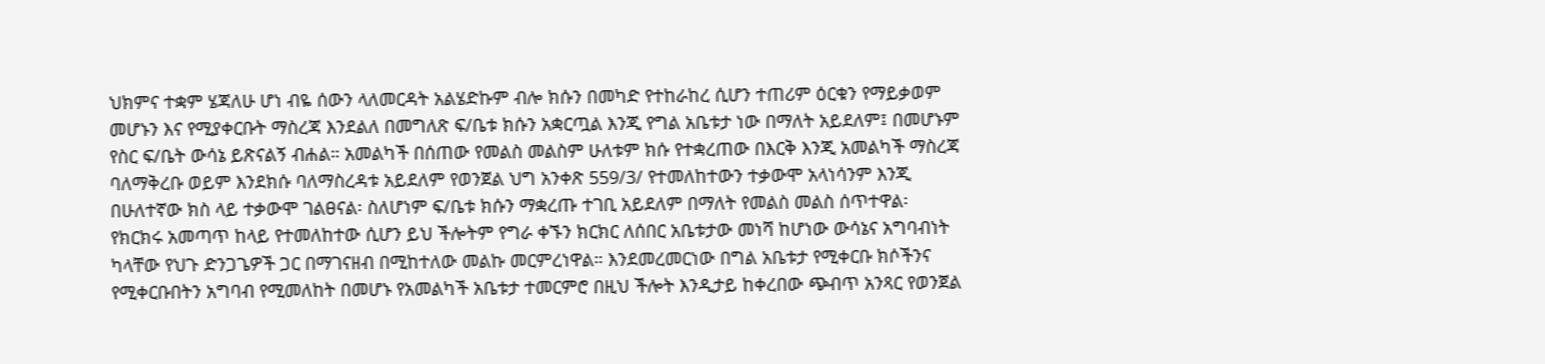ህክምና ተቋም ሄጃለሁ ሆነ ብዬ ሰውን ላለመርዳት አልሄድኩም ብሎ ክሱን በመካድ የተከራከረ ሲሆን ተጠሪም ዕርቁን የማይቃወም መሆኑን እና የሚያቀርቡት ማስረጃ እንደልለ በመግለጽ ፍ/ቤቱ ክሱን አቋርጧል እንጂ የግል አቤቱታ ነው በማለት አይደለም፤ በመሆኑም የስር ፍ/ቤት ውሳኔ ይጽናልኝ ብሐል። አመልካች በሰጠው የመልስ መልስም ሁለቱም ክሱ የተቋረጠው በእርቅ እንጂ አመልካች ማስረጃ ባለማቅረቡ ወይም እንደክሱ ባለማስረዳቱ አይደለም የወንጀል ህግ አንቀጽ 559/3/ የተመለከተውን ተቃውሞ አላነሳንም እንጂ በሁለተኛው ክስ ላይ ተቃውሞ ገልፀናል፡ ስለሆነም ፍ/ቤቱ ክሱን ማቋረጡ ተገቢ አይደለም በማለት የመልስ መልስ ሰጥተዋል፡ የክርክሩ አመጣጥ ከላይ የተመለከተው ሲሆን ይህ ችሎትም የግራ ቀኙን ክርክር ለሰበር አቤቱታው መነሻ ከሆነው ውሳኔና አግባብነት ካላቸው የህጉ ድንጋጌዎች ጋር በማገናዘብ በሚከተለው መልኩ መርምረነዋል። እንደመረመርነው በግል አቤቱታ የሚቀርቡ ክሶችንና የሚቀርቡበትን አግባብ የሚመለከት በመሆኑ የአመልካች አቤቱታ ተመርምሮ በዚህ ችሎት እንዲታይ ከቀረበው ጭብጥ አንጻር የወንጀል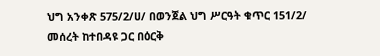ህግ አንቀጽ 575/2/ሀ/ በወንጀል ህግ ሥርዓት ቁጥር 151/2/ መሰረት ከተበዳዩ ጋር በዕርቅ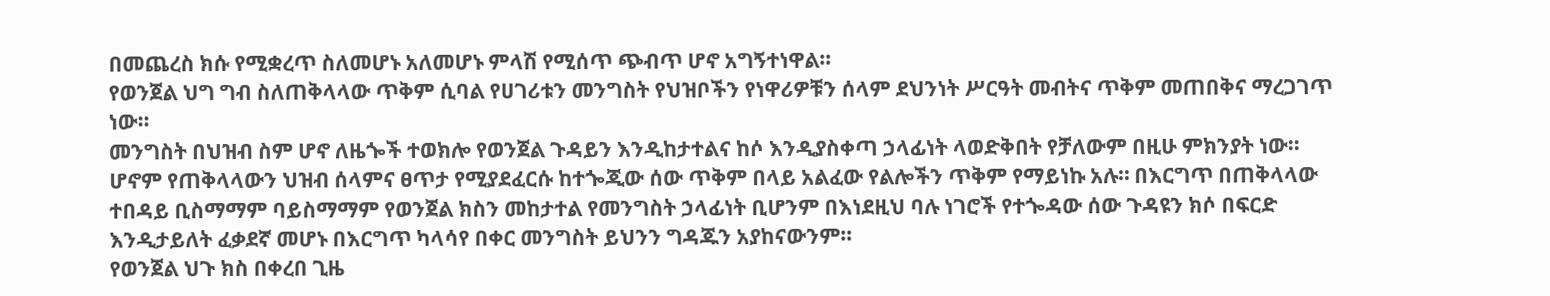በመጨረስ ክሱ የሚቋረጥ ስለመሆኑ አለመሆኑ ምላሽ የሚሰጥ ጭብጥ ሆኖ አግኝተነዋል።
የወንጀል ህግ ግብ ስለጠቅላላው ጥቅም ሲባል የሀገሪቱን መንግስት የህዝቦችን የነዋሪዎቹን ሰላም ደህንነት ሥርዓት መብትና ጥቅም መጠበቅና ማረጋገጥ ነው።
መንግስት በህዝብ ስም ሆኖ ለዜጐች ተወክሎ የወንጀል ጉዳይን እንዲከታተልና ከሶ እንዲያስቀጣ ኃላፊነት ላወድቅበት የቻለውም በዚሁ ምክንያት ነው። ሆኖም የጠቅላላውን ህዝብ ሰላምና ፀጥታ የሚያደፈርሱ ከተጐጂው ሰው ጥቅም በላይ አልፈው የልሎችን ጥቅም የማይነኩ አሉ። በእርግጥ በጠቅላላው ተበዳይ ቢስማማም ባይስማማም የወንጀል ክስን መከታተል የመንግስት ኃላፊነት ቢሆንም በእነደዚህ ባሉ ነገሮች የተጐዳው ሰው ጉዳዩን ክሶ በፍርድ እንዲታይለት ፈቃደኛ መሆኑ በእርግጥ ካላሳየ በቀር መንግስት ይህንን ግዳጁን አያከናውንም።
የወንጀል ህጉ ክስ በቀረበ ጊዜ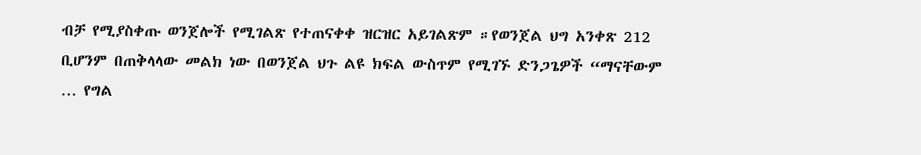ብቻ የሚያስቀጡ ወንጀሎች የሚገልጽ የተጠናቀቀ ዝርዝር አይገልጽም ።የወንጀል ህግ አንቀጽ 212 ቢሆንም በጠቅላላው መልክ ነው በወንጀል ህጉ ልዩ ክፍል ውስጥም የሚገኙ ድንጋጌዎች “ማናቸውም … የግል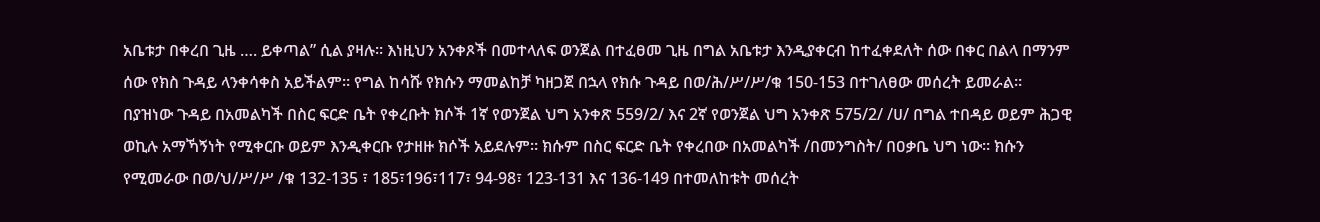አቤቱታ በቀረበ ጊዜ …. ይቀጣል” ሲል ያዛሉ። እነዚህን አንቀጾች በመተላለፍ ወንጀል በተፈፀመ ጊዜ በግል አቤቱታ እንዲያቀርብ ከተፈቀደለት ሰው በቀር በልላ በማንም ሰው የክስ ጉዳይ ላንቀሳቀስ አይችልም። የግል ከሳሹ የክሱን ማመልከቻ ካዘጋጀ በኋላ የክሱ ጉዳይ በወ/ሕ/ሥ/ሥ/ቁ 150-153 በተገለፀው መሰረት ይመራል።
በያዝነው ጉዳይ በአመልካች በስር ፍርድ ቤት የቀረቡት ክሶች 1ኛ የወንጀል ህግ አንቀጽ 559/2/ እና 2ኛ የወንጀል ህግ አንቀጽ 575/2/ /ሀ/ በግል ተበዳይ ወይም ሕጋዊ ወኪሉ አማኻኝነት የሚቀርቡ ወይም እንዲቀርቡ የታዘዙ ክሶች አይደሉም። ክሱም በስር ፍርድ ቤት የቀረበው በአመልካች /በመንግስት/ በዐቃቤ ህግ ነው። ክሱን የሚመራው በወ/ህ/ሥ/ሥ /ቁ 132-135 ፣ 185፣196፣117፣ 94-98፣ 123-131 እና 136-149 በተመለከቱት መሰረት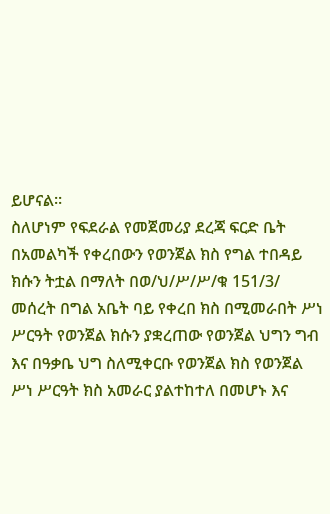ይሆናል።
ስለሆነም የፍደራል የመጀመሪያ ደረጃ ፍርድ ቤት በአመልካች የቀረበውን የወንጀል ክስ የግል ተበዳይ ክሱን ትቷል በማለት በወ/ህ/ሥ/ሥ/ቁ 151/3/ መሰረት በግል አቤት ባይ የቀረበ ክስ በሚመራበት ሥነ ሥርዓት የወንጀል ክሱን ያቋረጠው የወንጀል ህግን ግብ እና በዓቃቤ ህግ ስለሚቀርቡ የወንጀል ክስ የወንጀል ሥነ ሥርዓት ክስ አመራር ያልተከተለ በመሆኑ እና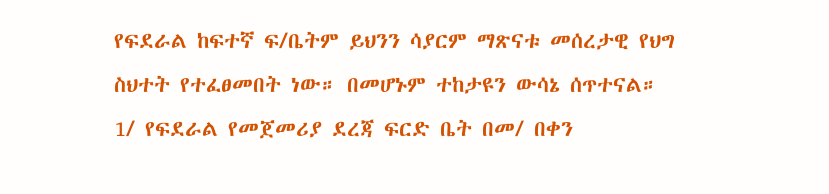የፍደራል ከፍተኛ ፍ/ቤትም ይህንን ሳያርም ማጽናቱ መሰረታዊ የህግ ስህተት የተፈፀመበት ነው። በመሆኑም ተከታዩን ውሳኔ ሰጥተናል።
1/ የፍደራል የመጀመሪያ ደረጃ ፍርድ ቤት በመ/ በቀን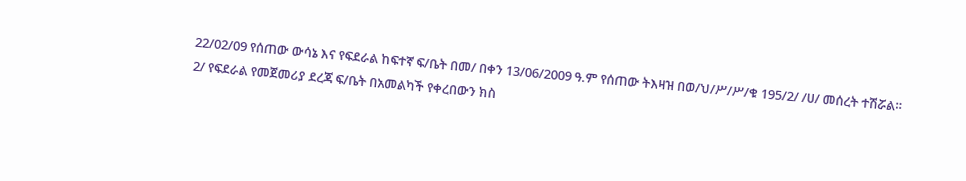22/02/09 የሰጠው ውሳኔ እና የፍደራል ከፍተኛ ፍ/ቤት በመ/ በቀን 13/06/2009 ዓ.ም የሰጠው ትእዛዝ በወ/ህ/ሥ/ሥ/ቁ 195/2/ /ሀ/ መሰረት ተሽሯል።
2/ የፍደራል የመጀመሪያ ደረጃ ፍ/ቤት በአመልካች የቀረበውን ክስ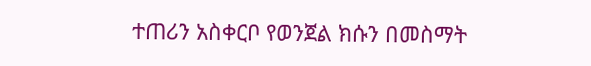ተጠሪን አስቀርቦ የወንጀል ክሱን በመስማት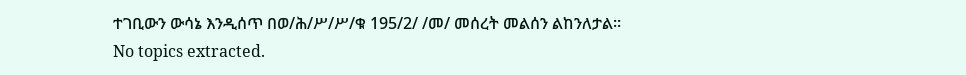ተገቢውን ውሳኔ እንዲሰጥ በወ/ሕ/ሥ/ሥ/ቁ 195/2/ /መ/ መሰረት መልሰን ልከንለታል።
No topics extracted.